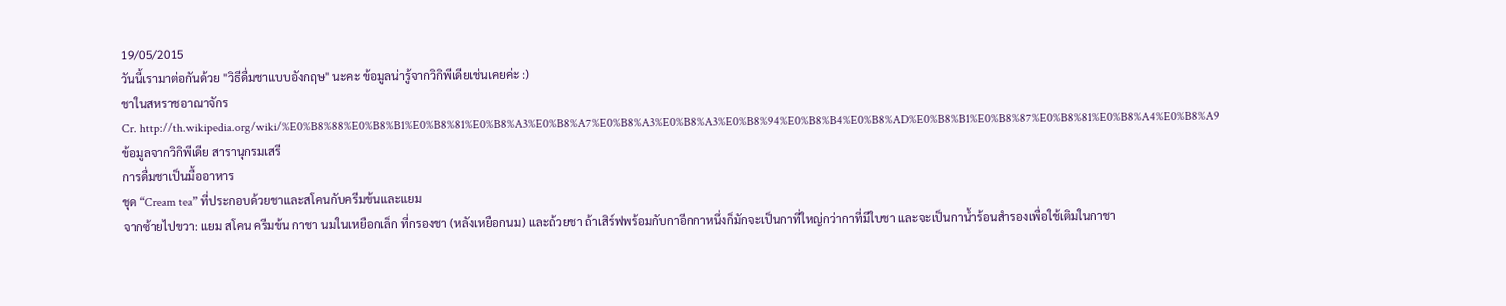19/05/2015
วันนี้เรามาต่อกันด้วย "วิธีดื่มชาแบบอังกฤษ" นะคะ ข้อมูลน่ารู้จากวิกิพีเดียเช่นเคยค่ะ :)
ชาในสหราชอาณาจักร
Cr. http://th.wikipedia.org/wiki/%E0%B8%88%E0%B8%B1%E0%B8%81%E0%B8%A3%E0%B8%A7%E0%B8%A3%E0%B8%A3%E0%B8%94%E0%B8%B4%E0%B8%AD%E0%B8%B1%E0%B8%87%E0%B8%81%E0%B8%A4%E0%B8%A9
ข้อมูลจากวิกิพีเดีย สารานุกรมเสรี
การดื่มชาเป็นมื้ออาหาร
ชุด “Cream tea” ที่ประกอบด้วยชาและสโคนกับครีมข้นและแยม
จากซ้ายไปขวา: แยม สโคน ครีมข้น กาชา นมในเหยือกเล็ก ที่กรองชา (หลังเหยือกนม) และถ้วยชา ถ้าเสิร์ฟพร้อมกับกาอีกกาหนึ่งก็มักจะเป็นกาที่ใหญ่กว่ากาที่มีใบชา และจะเป็นกาน้ำร้อนสำรองเพื่อใช้เติมในกาชา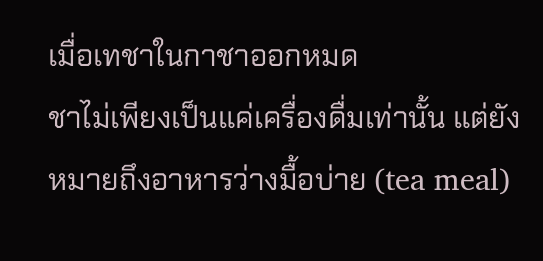เมื่อเทชาในกาชาออกหมด
ชาไม่เพียงเป็นแค่เครื่องดื่มเท่านั้น แต่ยังหมายถึงอาหารว่างมื้อบ่าย (tea meal)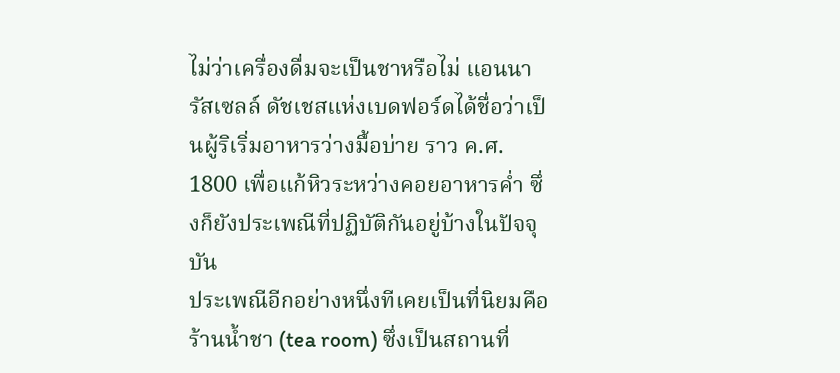ไม่ว่าเครื่องดื่มจะเป็นชาหรือไม่ แอนนา รัสเซลล์ ดัชเชสแห่งเบดฟอร์ดได้ชื่อว่าเป็นผู้ริเริ่มอาหารว่างมื้อบ่าย ราว ค.ศ. 1800 เพื่อแก้หิวระหว่างคอยอาหารค่ำ ซึ่งก็ยังประเพณีที่ปฏิบัติกันอยู่บ้างในปัจจุบัน
ประเพณีอีกอย่างหนึ่งทีเคยเป็นที่นิยมคือร้านน้ำชา (tea room) ซึ่งเป็นสถานที่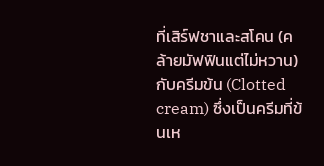ที่เสิร์ฟชาและสโคน (คล้ายมัฟฟินแต่ไม่หวาน) กับครีมข้น (Clotted cream) ซึ่งเป็นครีมที่ข้นเห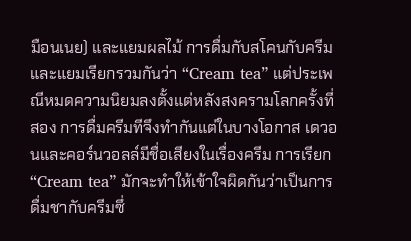มือนเนย) และแยมผลไม้ การดื่มกับสโคนกับครีมและแยมเรียกรวมกันว่า “Cream tea” แต่ประเพณีหมดความนิยมลงตั้งแต่หลังสงครามโลกครั้งที่สอง การดื่มครีมทีจึงทำกันแต่ในบางโอกาส เดวอนและคอร์นวอลล์มีชื่อเสียงในเรื่องครีม การเรียก “Cream tea” มักจะทำให้เข้าใจผิดกันว่าเป็นการดื่มชากับครีมซึ่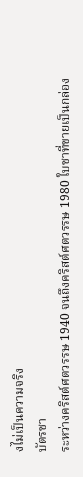งไม่เป็นความจริง
บัตรชา
ระหว่างคริสต์ศตวรรษ 1940 จนถึงคริสต์ศตวรรษ 1980 ใบชาที่ขายเป็นกล่อง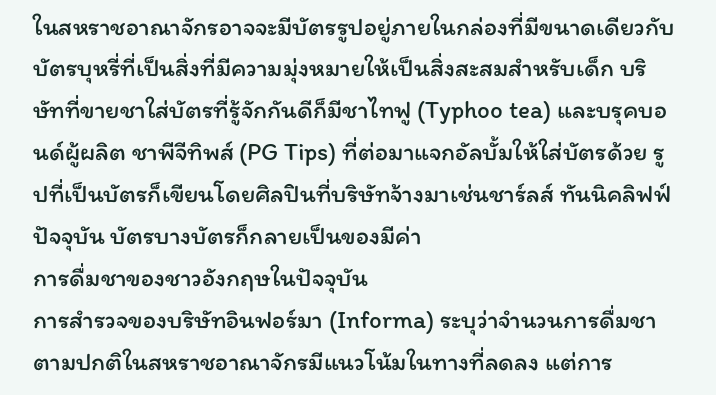ในสหราชอาณาจักรอาจจะมีบัตรรูปอยู่ภายในกล่องที่มีขนาดเดียวกับบัตรบุหรี่ที่เป็นสิ่งที่มีความมุ่งหมายให้เป็นสิ่งสะสมสำหรับเด็ก บริษัทที่ขายชาใส่บัตรที่รู้จักกันดีก็มีชาไทฟู (Typhoo tea) และบรุคบอนด์ผู้ผลิต ชาพีจีทิพส์ (PG Tips) ที่ต่อมาแจกอัลบั้มให้ใส่บัตรด้วย รูปที่เป็นบัตรก็เขียนโดยศิลปินที่บริษัทจ้างมาเช่นชาร์ลส์ ทันนิคลิฟฟ์ ปัจจุบัน บัตรบางบัตรก็กลายเป็นของมีค่า
การดื่มชาของชาวอังกฤษในปัจจุบัน
การสำรวจของบริษัทอินฟอร์มา (Informa) ระบุว่าจำนวนการดื่มชาตามปกติในสหราชอาณาจักรมีแนวโน้มในทางที่ลดลง แต่การ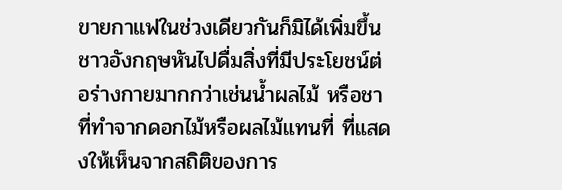ขายกาแฟในช่วงเดียวกันก็มิได้เพิ่มขึ้น ชาวอังกฤษหันไปดื่มสิ่งที่มีประโยชน์ต่อร่างกายมากกว่าเช่นน้ำผลไม้ หรือชาที่ทำจากดอกไม้หรือผลไม้แทนที่ ที่แสดงให้เห็นจากสถิติของการ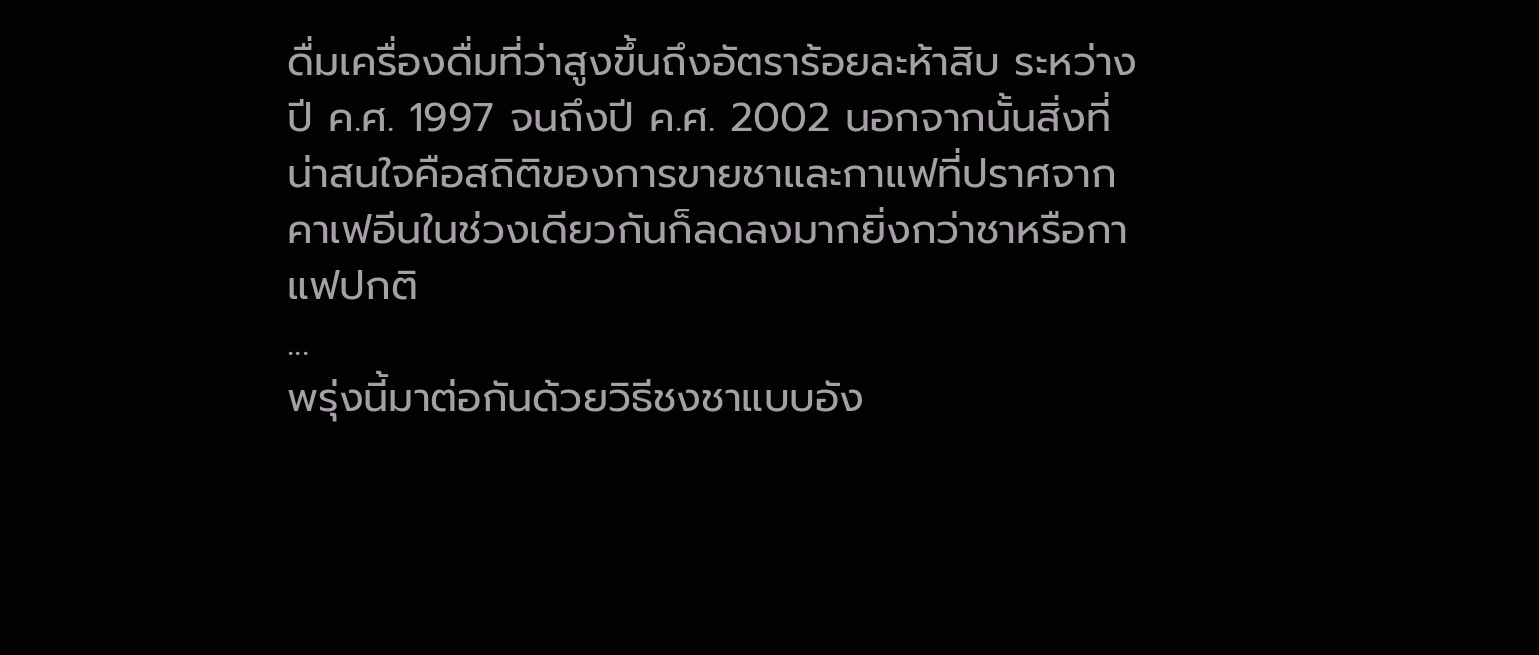ดื่มเครื่องดื่มที่ว่าสูงขึ้นถึงอัตราร้อยละห้าสิบ ระหว่างปี ค.ศ. 1997 จนถึงปี ค.ศ. 2002 นอกจากนั้นสิ่งที่น่าสนใจคือสถิติของการขายชาและกาแฟที่ปราศจากคาเฟอีนในช่วงเดียวกันก็ลดลงมากยิ่งกว่าชาหรือกาแฟปกติ
...
พรุ่งนี้มาต่อกันด้วยวิธีชงชาแบบอัง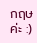กฤษค่ะ :)